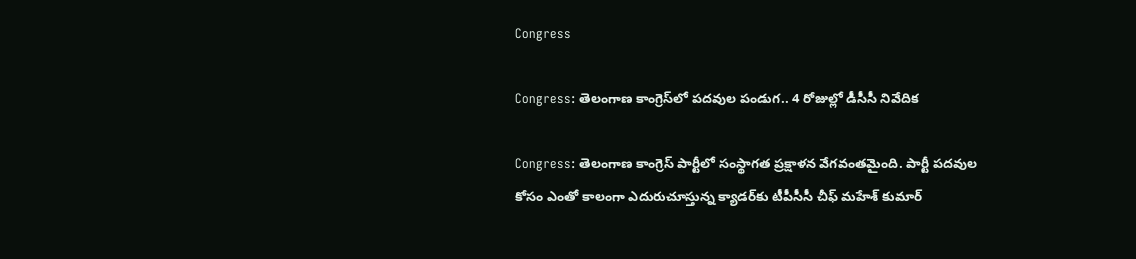Congress

Congress: తెలంగాణ కాంగ్రెస్‌లో పదవుల పండుగ.. 4 రోజుల్లో డీసీసీ నివేదిక

Congress: తెలంగాణ కాంగ్రెస్ పార్టీలో సంస్థాగత ప్రక్షాళన వేగవంతమైంది. పార్టీ పదవుల కోసం ఎంతో కాలంగా ఎదురుచూస్తున్న క్యాడర్‌కు టీపీసీసీ చీఫ్ మహేశ్ కుమార్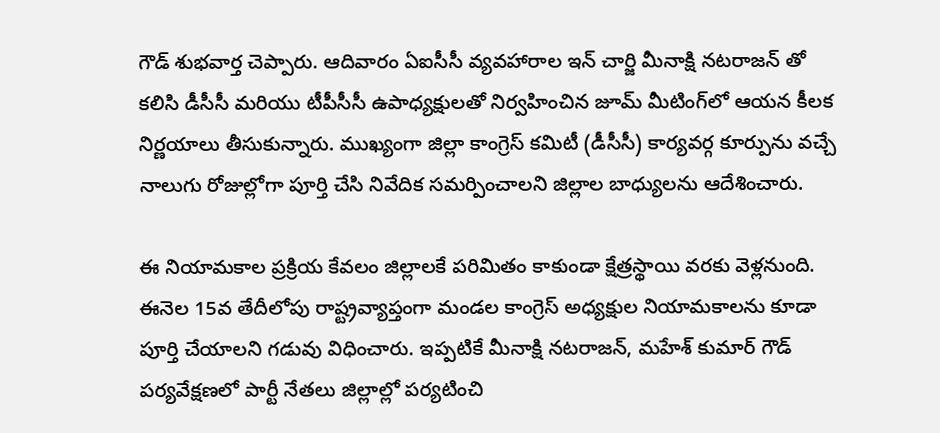గౌడ్ శుభవార్త చెప్పారు. ఆదివారం ఏఐసీసీ వ్యవహారాల ఇన్ చార్జి మీనాక్షి నటరాజన్ తో కలిసి డీసీసీ మరియు టీపీసీసీ ఉపాధ్యక్షులతో నిర్వహించిన జూమ్ మీటింగ్‌లో ఆయన కీలక నిర్ణయాలు తీసుకున్నారు. ముఖ్యంగా జిల్లా కాంగ్రెస్ కమిటీ (డీసీసీ) కార్యవర్గ కూర్పును వచ్చే నాలుగు రోజుల్లోగా పూర్తి చేసి నివేదిక సమర్పించాలని జిల్లాల బాధ్యులను ఆదేశించారు.

ఈ నియామకాల ప్రక్రియ కేవలం జిల్లాలకే పరిమితం కాకుండా క్షేత్రస్థాయి వరకు వెళ్లనుంది. ఈనెల 15వ తేదీలోపు రాష్ట్రవ్యాప్తంగా మండల కాంగ్రెస్ అధ్యక్షుల నియామకాలను కూడా పూర్తి చేయాలని గడువు విధించారు. ఇప్పటికే మీనాక్షి నటరాజన్, మహేశ్ కుమార్ గౌడ్ పర్యవేక్షణలో పార్టీ నేతలు జిల్లాల్లో పర్యటించి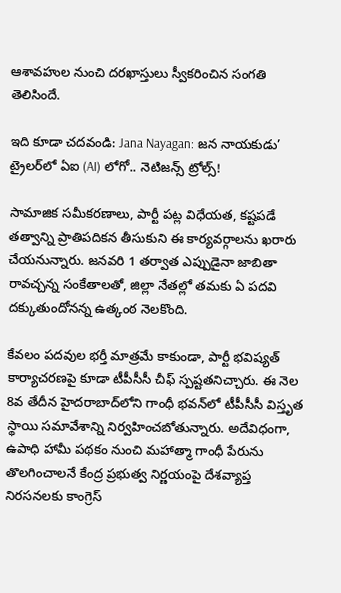ఆశావహుల నుంచి దరఖాస్తులు స్వీకరించిన సంగతి తెలిసిందే.

ఇది కూడా చదవండి: Jana Nayagan: జన నాయకుడు’ ట్రైలర్‌లో ఏఐ (AI) లోగో.. నెటిజన్స్ ట్రోల్స్!

సామాజిక సమీకరణాలు, పార్టీ పట్ల విధేయత, కష్టపడే తత్వాన్ని ప్రాతిపదికన తీసుకుని ఈ కార్యవర్గాలను ఖరారు చేయనున్నారు. జనవరి 1 తర్వాత ఎప్పుడైనా జాబితా రావచ్చన్న సంకేతాలతో, జిల్లా నేతల్లో తమకు ఏ పదవి దక్కుతుందోనన్న ఉత్కంఠ నెలకొంది.

కేవలం పదవుల భర్తీ మాత్రమే కాకుండా, పార్టీ భవిష్యత్ కార్యాచరణపై కూడా టీపీసీసీ చీఫ్ స్పష్టతనిచ్చారు. ఈ నెల 8వ తేదీన హైదరాబాద్‌లోని గాంధీ భవన్‌లో టీపీసీసీ విస్తృత స్థాయి సమావేశాన్ని నిర్వహించబోతున్నారు. అదేవిధంగా, ఉపాధి హామీ పథకం నుంచి మహాత్మా గాంధీ పేరును తొలగించాలనే కేంద్ర ప్రభుత్వ నిర్ణయంపై దేశవ్యాప్త నిరసనలకు కాంగ్రెస్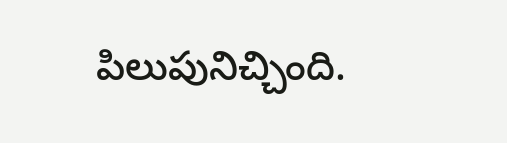పిలుపునిచ్చింది.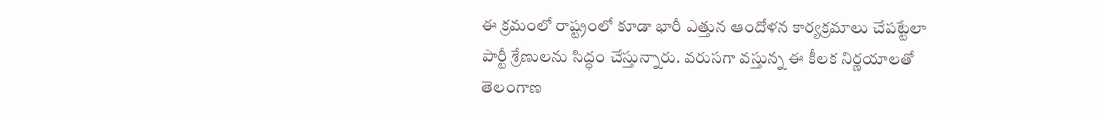ఈ క్రమంలో రాష్ట్రంలో కూడా భారీ ఎత్తున ఆందోళన కార్యక్రమాలు చేపట్టేలా పార్టీ శ్రేణులను సిద్ధం చేస్తున్నారు. వరుసగా వస్తున్న ఈ కీలక నిర్ణయాలతో తెలంగాణ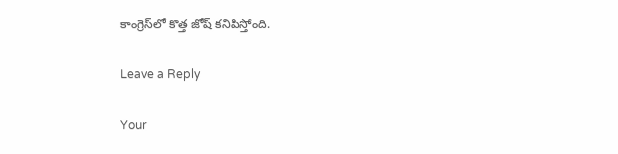కాంగ్రెస్‌లో కొత్త జోష్ కనిపిస్తోంది.

Leave a Reply

Your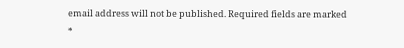email address will not be published. Required fields are marked *